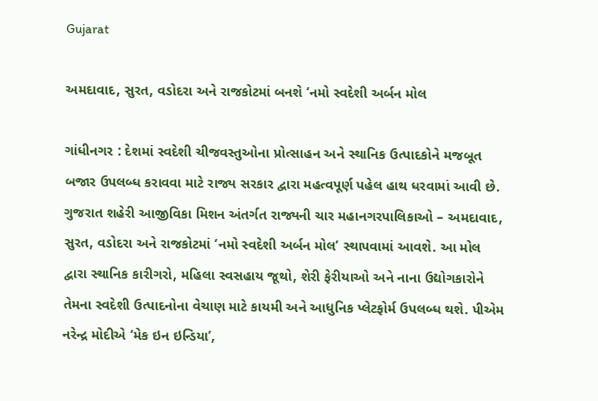Gujarat

અમદાવાદ, સુરત, વડોદરા અને રાજકોટમાં બનશે ‘નમો સ્વદેશી અર્બન મોલ

ગાંધીનગર : દેશમાં સ્વદેશી ચીજવસ્તુઓના પ્રોત્સાહન અને સ્થાનિક ઉત્પાદકોને મજબૂત બજાર ઉપલબ્ધ કરાવવા માટે રાજ્ય સરકાર દ્વારા મહત્વપૂર્ણ પહેલ હાથ ધરવામાં આવી છે. ગુજરાત શહેરી આજીવિકા મિશન અંતર્ગત રાજ્યની ચાર મહાનગરપાલિકાઓ – અમદાવાદ, સુરત, વડોદરા અને રાજકોટમાં ‘નમો સ્વદેશી અર્બન મોલ’ સ્થાપવામાં આવશે. આ મોલ દ્વારા સ્થાનિક કારીગરો, મહિલા સ્વસહાય જૂથો, શેરી ફેરીયાઓ અને નાના ઉદ્યોગકારોને તેમના સ્વદેશી ઉત્પાદનોના વેચાણ માટે કાયમી અને આધુનિક પ્લેટફોર્મ ઉપલબ્ધ થશે. પીએમ નરેન્દ્ર મોદીએ ‘મેક ઇન ઇન્ડિયા’,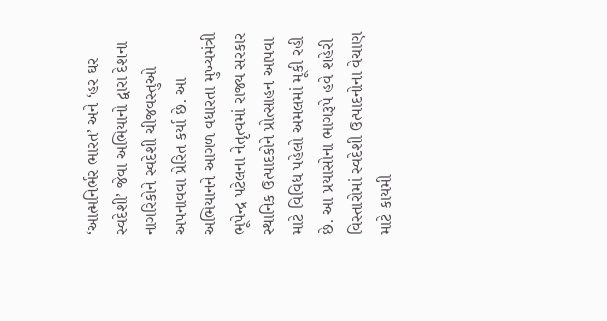‘આત્મનિર્ભર ભારત’ અને ‘હર ઘર સ્વદેશી’ જેવા અભિયાનો દ્વારા દેશના નાગરિકોને સ્વદેશી ચીજવસ્તુઓ અપનાવવા પ્રેરિત કર્યા છે. આ અભિયાનને આગળ વધારતા મુખ્યમંત્રી ભૂપેન્દ્ર પટેલના નેતૃત્વમાં રાજ્ય સરકાર સ્થાનિક ઉત્પાદકોને પ્રોત્સાહન આપવા માટે વિવિધ પહેલો અમલમાં મૂકી રહી છે. આ પ્રયાસોના ભાગરૂપે હવે શહેરી વિસ્તારોમાં સ્વદેશી ઉત્પાદનોના વેચાણ માટે કાયમી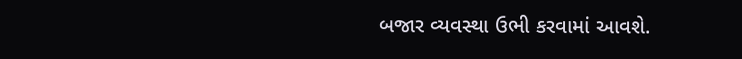બજાર વ્યવસ્થા ઉભી કરવામાં આવશે.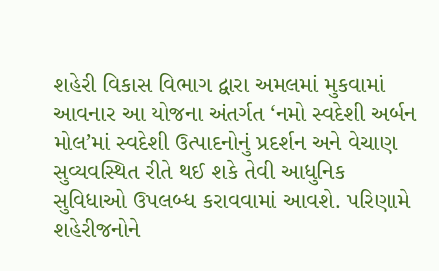શહેરી વિકાસ વિભાગ દ્વારા અમલમાં મુકવામાં આવનાર આ યોજના અંતર્ગત ‘નમો સ્વદેશી અર્બન મોલ’માં સ્વદેશી ઉત્પાદનોનું પ્રદર્શન અને વેચાણ સુવ્યવસ્થિત રીતે થઈ શકે તેવી આધુનિક સુવિધાઓ ઉપલબ્ધ કરાવવામાં આવશે. પરિણામે શહેરીજનોને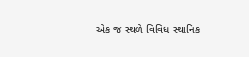એક જ સ્થળે વિવિધ સ્થાનિક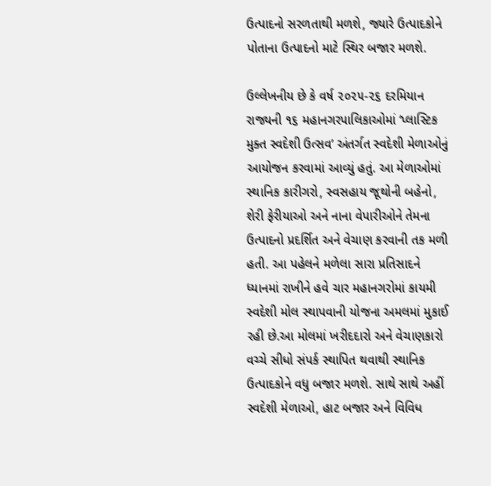ઉત્પાદનો સરળતાથી મળશે, જ્યારે ઉત્પાદકોને પોતાના ઉત્પાદનો માટે સ્થિર બજાર મળશે.

ઉલ્લેખનીય છે કે વર્ષ ૨૦૨૫-૨૬ દરમિયાન રાજ્યની ૧૬ મહાનગરપાલિકાઓમાં ‘પ્લાસ્ટિક મુક્ત સ્વદેશી ઉત્સવ’ અંતર્ગત સ્વદેશી મેળાઓનું આયોજન કરવામાં આવ્યું હતું. આ મેળાઓમાં સ્થાનિક કારીગરો, સ્વસહાય જૂથોની બહેનો, શેરી ફેરીયાઓ અને નાના વેપારીઓને તેમના ઉત્પાદનો પ્રદર્શિત અને વેચાણ કરવાની તક મળી હતી. આ પહેલને મળેલા સારા પ્રતિસાદને ધ્યાનમાં રાખીને હવે ચાર મહાનગરોમાં કાયમી સ્વદેશી મોલ સ્થાપવાની યોજના અમલમાં મુકાઈ રહી છે.આ મોલમાં ખરીદદારો અને વેચાણકારો વચ્ચે સીધો સંપર્ક સ્થાપિત થવાથી સ્થાનિક ઉત્પાદકોને વધુ બજાર મળશે. સાથે સાથે અહીં સ્વદેશી મેળાઓ, હાટ બજાર અને વિવિધ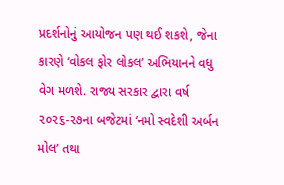પ્રદર્શનોનું આયોજન પણ થઈ શકશે, જેના કારણે ‘વોકલ ફોર લોકલ’ અભિયાનને વધુ વેગ મળશે. રાજ્ય સરકાર દ્વારા વર્ષ ૨૦૨૬-૨૭ના બજેટમાં ‘નમો સ્વદેશી અર્બન મોલ’ તથા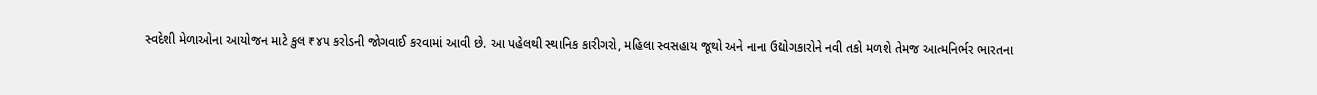સ્વદેશી મેળાઓના આયોજન માટે કુલ ₹૪૫ કરોડની જોગવાઈ કરવામાં આવી છે. આ પહેલથી સ્થાનિક કારીગરો, મહિલા સ્વસહાય જૂથો અને નાના ઉદ્યોગકારોને નવી તકો મળશે તેમજ આત્મનિર્ભર ભારતના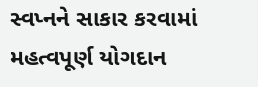સ્વપ્નને સાકાર કરવામાં મહત્વપૂર્ણ યોગદાન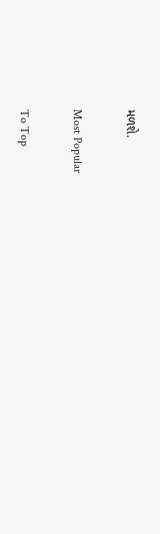મળશે.

Most Popular

To Top